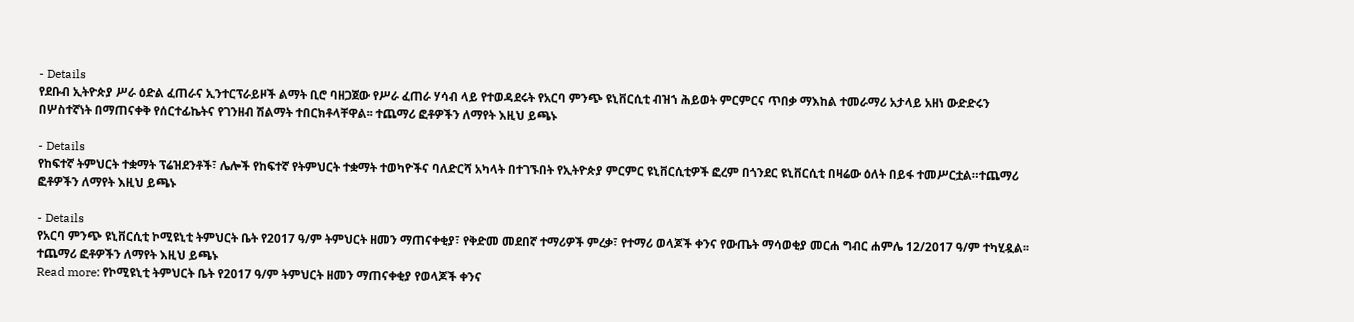- Details
የደቡብ ኢትዮጵያ ሥራ ዕድል ፈጠራና ኢንተርፕራይዞች ልማት ቢሮ ባዘጋጀው የሥራ ፈጠራ ሃሳብ ላይ የተወዳደሩት የአርባ ምንጭ ዩኒቨርሲቲ ብዝኀ ሕይወት ምርምርና ጥበቃ ማእከል ተመራማሪ አታላይ አዘነ ውድድሩን በሦስተኛነት በማጠናቀቅ የሰርተፊኬትና የገንዘብ ሽልማት ተበርክቶላቸዋል፡፡ ተጨማሪ ፎቶዎችን ለማየት እዚህ ይጫኑ

- Details
የከፍተኛ ትምህርት ተቋማት ፕሬዝደንቶች፣ ሌሎች የከፍተኛ የትምህርት ተቋማት ተወካዮችና ባለድርሻ አካላት በተገኙበት የኢትዮጵያ ምርምር ዩኒቨርሲቲዎች ፎረም በጎንደር ዩኒቨርሲቲ በዛሬው ዕለት በይፋ ተመሥርቷል።ተጨማሪ ፎቶዎችን ለማየት እዚህ ይጫኑ

- Details
የአርባ ምንጭ ዩኒቨርሲቲ ኮሚዩኒቲ ትምህርት ቤት የ2017 ዓ/ም ትምህርት ዘመን ማጠናቀቂያ፣ የቅድመ መደበኛ ተማሪዎች ምረቃ፣ የተማሪ ወላጆች ቀንና የውጤት ማሳወቂያ መርሐ ግብር ሐምሌ 12/2017 ዓ/ም ተካሂዷል፡፡ተጨማሪ ፎቶዎችን ለማየት እዚህ ይጫኑ
Read more: የኮሚዩኒቲ ትምህርት ቤት የ2017 ዓ/ም ትምህርት ዘመን ማጠናቀቂያ የወላጆች ቀንና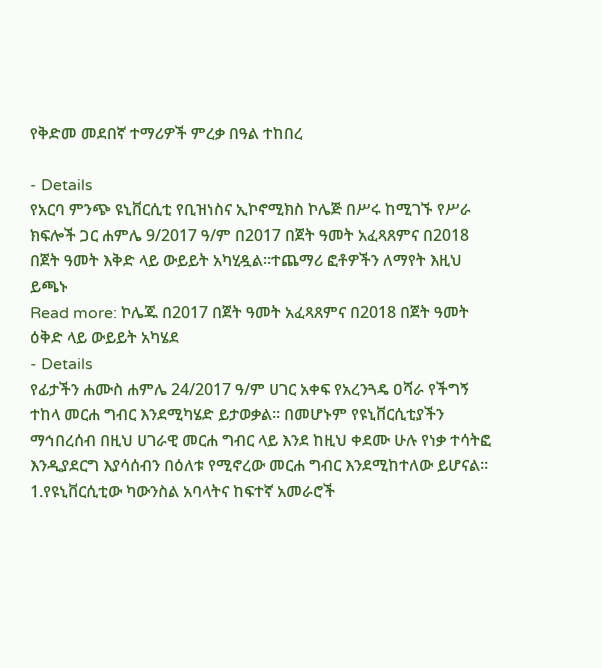የቅድመ መደበኛ ተማሪዎች ምረቃ በዓል ተከበረ

- Details
የአርባ ምንጭ ዩኒቨርሲቲ የቢዝነስና ኢኮኖሚክስ ኮሌጅ በሥሩ ከሚገኙ የሥራ ክፍሎች ጋር ሐምሌ 9/2017 ዓ/ም በ2017 በጀት ዓመት አፈጻጸምና በ2018 በጀት ዓመት እቅድ ላይ ውይይት አካሂዷል።ተጨማሪ ፎቶዎችን ለማየት እዚህ ይጫኑ
Read more: ኮሌጁ በ2017 በጀት ዓመት አፈጻጸምና በ2018 በጀት ዓመት ዕቅድ ላይ ውይይት አካሄደ
- Details
የፊታችን ሐሙስ ሐምሌ 24/2017 ዓ/ም ሀገር አቀፍ የአረንጓዴ ዐሻራ የችግኝ ተከላ መርሐ ግብር እንደሚካሄድ ይታወቃል፡፡ በመሆኑም የዩኒቨርሲቲያችን ማኅበረሰብ በዚህ ሀገራዊ መርሐ ግብር ላይ እንደ ከዚህ ቀደሙ ሁሉ የነቃ ተሳትፎ እንዲያደርግ እያሳሰብን በዕለቱ የሚኖረው መርሐ ግብር እንደሚከተለው ይሆናል፡፡
1.የዩኒቨርሲቲው ካውንስል አባላትና ከፍተኛ አመራሮች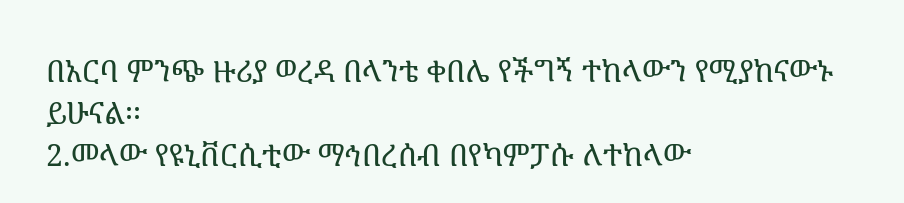በአርባ ምንጭ ዙሪያ ወረዳ በላንቴ ቀበሌ የችግኝ ተከላውን የሚያከናውኑ ይሁናል፡፡
2.መላው የዩኒቨርሲቲው ማኅበረሰብ በየካምፓሱ ለተከላው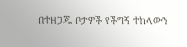በተዘጋጁ ቦታዎች የችግኝ ተከላውን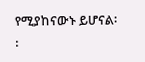የሚያከናውኑ ይሆናል፡፡